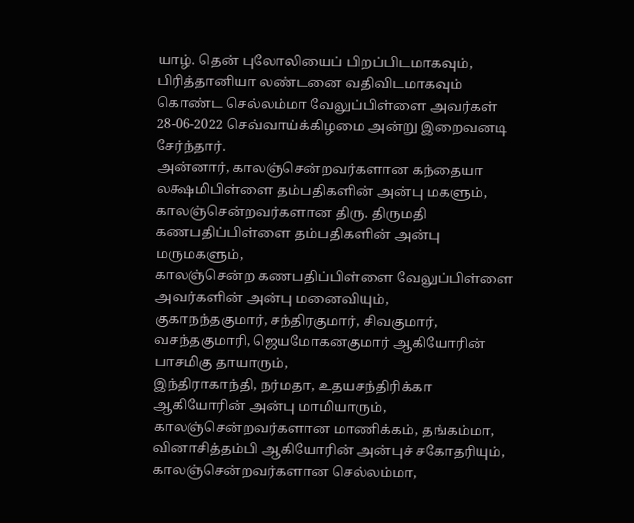யாழ். தென் புலோலியைப் பிறப்பிடமாகவும், பிரித்தானியா லண்டனை வதிவிடமாகவும் கொண்ட செல்லம்மா வேலுப்பிள்ளை அவர்கள் 28-06-2022 செவ்வாய்க்கிழமை அன்று இறைவனடி சேர்ந்தார்.
அன்னார், காலஞ்சென்றவர்களான கந்தையா லக்ஷமிபிள்ளை தம்பதிகளின் அன்பு மகளும், காலஞ்சென்றவர்களான திரு. திருமதி கணபதிப்பிள்ளை தம்பதிகளின் அன்பு மருமகளும்,
காலஞ்சென்ற கணபதிப்பிள்ளை வேலுப்பிள்ளை அவர்களின் அன்பு மனைவியும்,
குகாநந்தகுமார், சந்திரகுமார், சிவகுமார், வசந்தகுமாரி, ஜெயமோகனகுமார் ஆகியோரின் பாசமிகு தாயாரும்,
இந்திராகாந்தி, நர்மதா, உதயசந்திரிக்கா ஆகியோரின் அன்பு மாமியாரும்,
காலஞ்சென்றவர்களான மாணிக்கம், தங்கம்மா, வினாசித்தம்பி ஆகியோரின் அன்புச் சகோதரியும்,
காலஞ்சென்றவர்களான செல்லம்மா,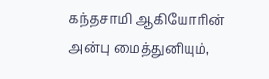கந்தசாமி ஆகியோரின் அன்பு மைத்துனியும்,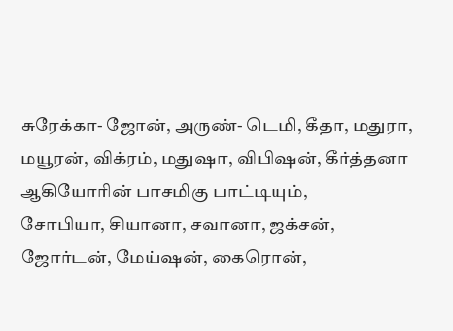சுரேக்கா- ஜோன், அருண்- டெமி, கீதா, மதுரா, மயூரன், விக்ரம், மதுஷா, விபிஷன், கீர்த்தனா ஆகியோரின் பாசமிகு பாட்டியும்,
சோபியா, சியானா, சவானா, ஜக்சன், ஜோர்டன், மேய்ஷன், கைரொன்,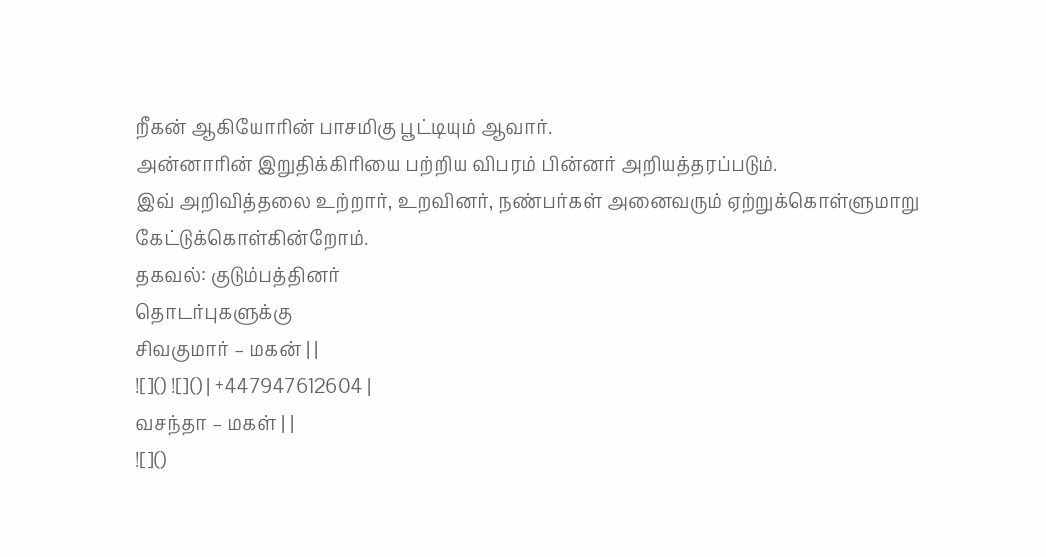றீகன் ஆகியோரின் பாசமிகு பூட்டியும் ஆவார்.
அன்னாரின் இறுதிக்கிரியை பற்றிய விபரம் பின்னர் அறியத்தரப்படும்.
இவ் அறிவித்தலை உற்றார், உறவினர், நண்பர்கள் அனைவரும் ஏற்றுக்கொள்ளுமாறு கேட்டுக்கொள்கின்றோம்.
தகவல்: குடும்பத்தினர்
தொடர்புகளுக்கு
சிவகுமார் – மகன் | |
![]() ![]() | +447947612604 |
வசந்தா – மகள் | |
![]()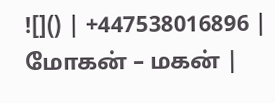![]() | +447538016896 |
மோகன் – மகன் |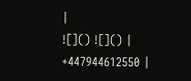|
![]() ![]() | +447944612550 |